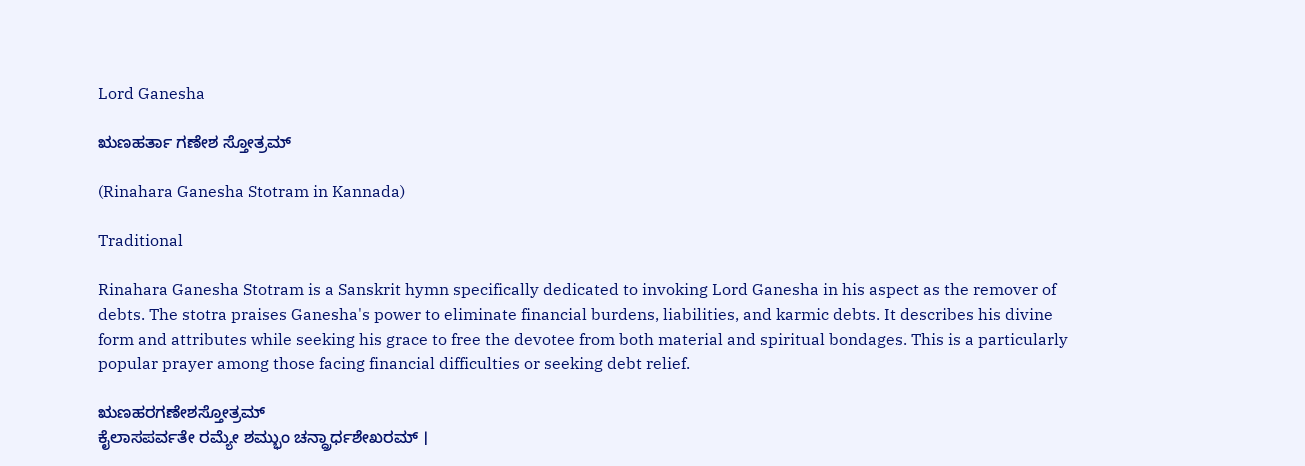Lord Ganesha

ಋಣಹರ್ತಾ ಗಣೇಶ ಸ್ತೋತ್ರಮ್

(Rinahara Ganesha Stotram in Kannada)

Traditional

Rinahara Ganesha Stotram is a Sanskrit hymn specifically dedicated to invoking Lord Ganesha in his aspect as the remover of debts. The stotra praises Ganesha's power to eliminate financial burdens, liabilities, and karmic debts. It describes his divine form and attributes while seeking his grace to free the devotee from both material and spiritual bondages. This is a particularly popular prayer among those facing financial difficulties or seeking debt relief.

ಋಣಹರಗಣೇಶಸ್ತೋತ್ರಮ್
ಕೈಲಾಸಪರ್ವತೇ ರಮ್ಯೇ ಶಮ್ಭುಂ ಚನ್ದ್ರಾರ್ಧಶೇಖರಮ್ ।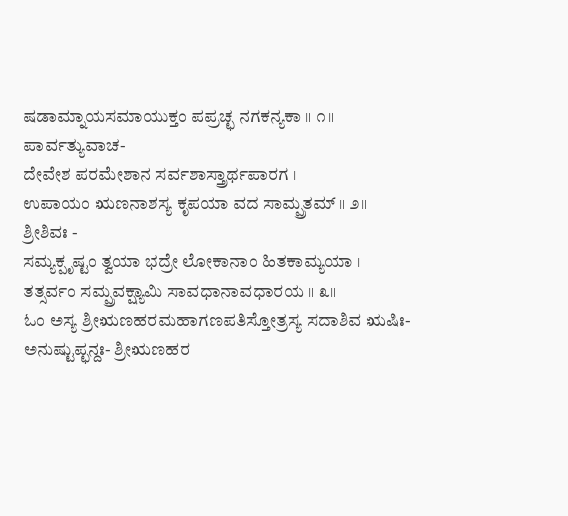ಷಡಾಮ್ನಾಯಸಮಾಯುಕ್ತಂ ಪಪ್ರಚ್ಛ ನಗಕನ್ಯಕಾ ॥ ೧॥
ಪಾರ್ವತ್ಯುವಾಚ-
ದೇವೇಶ ಪರಮೇಶಾನ ಸರ್ವಶಾಸ್ತ್ರಾರ್ಥಪಾರಗ ।
ಉಪಾಯಂ ಋಣನಾಶಸ್ಯ ಕೃಪಯಾ ವದ ಸಾಮ್ಪ್ರತಮ್ ॥ ೨॥
ಶ್ರೀಶಿವಃ -
ಸಮ್ಯಕ್ಪೃಷ್ಟಂ ತ್ವಯಾ ಭದ್ರೇ ಲೋಕಾನಾಂ ಹಿತಕಾಮ್ಯಯಾ ।
ತತ್ಸರ್ವಂ ಸಮ್ಪ್ರವಕ್ಷ್ಯಾಮಿ ಸಾವಧಾನಾವಧಾರಯ ॥ ೩॥
ಓಂ ಅಸ್ಯ ಶ್ರೀಋಣಹರಮಹಾಗಣಪತಿಸ್ತೋತ್ರಸ್ಯ ಸದಾಶಿವ ಋಷಿಃ-
ಅನುಷ್ಟುಪ್ಛನ್ದಃ- ಶ್ರೀಋಣಹರ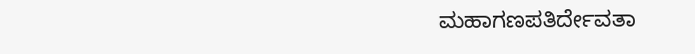ಮಹಾಗಣಪತಿರ್ದೇವತಾ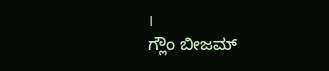।
ಗ್ಲೌಂ ಬೀಜಮ್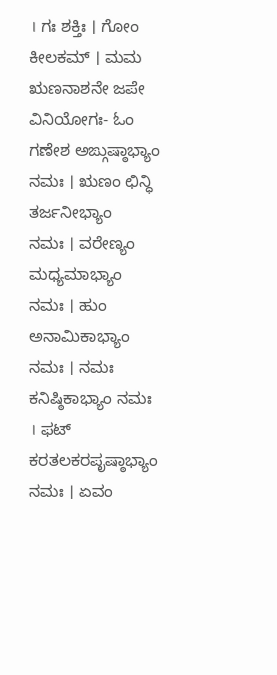। ಗಃ ಶಕ್ತಿಃ । ಗೋಂ ಕೀಲಕಮ್ । ಮಮ ಋಣನಾಶನೇ ಜಪೇ
ವಿನಿಯೋಗಃ- ಓಂ ಗಣೇಶ ಅಙ್ಗುಷ್ಠಾಭ್ಯಾಂ ನಮಃ । ಋಣಂ ಛಿನ್ಧಿ ತರ್ಜನೀಭ್ಯಾಂ
ನಮಃ । ವರೇಣ್ಯಂ ಮಧ್ಯಮಾಭ್ಯಾಂ ನಮಃ । ಹುಂ ಅನಾಮಿಕಾಭ್ಯಾಂ ನಮಃ । ನಮಃ
ಕನಿಷ್ಠಿಕಾಭ್ಯಾಂ ನಮಃ । ಫಟ್ ಕರತಲಕರಪೃಷ್ಠಾಭ್ಯಾಂ ನಮಃ । ಏವಂ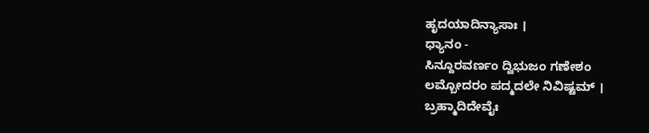ಹೃದಯಾದಿನ್ಯಾಸಾಃ ।
ಧ್ಯಾನಂ -
ಸಿನ್ದೂರವರ್ಣಂ ದ್ವಿಭುಜಂ ಗಣೇಶಂ
ಲಮ್ಬೋದರಂ ಪದ್ಮದಲೇ ನಿವಿಷ್ಟಮ್ ।
ಬ್ರಹ್ಮಾದಿದೇವೈಃ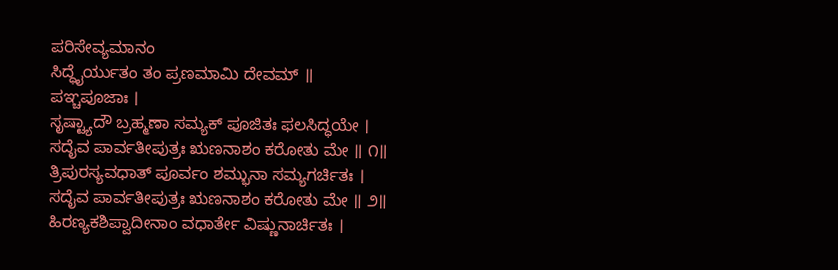ಪರಿಸೇವ್ಯಮಾನಂ
ಸಿದ್ಧೈರ್ಯುತಂ ತಂ ಪ್ರಣಮಾಮಿ ದೇವಮ್ ॥
ಪಞ್ಚಪೂಜಾಃ ।
ಸೃಷ್ಟ್ಯಾದೌ ಬ್ರಹ್ಮಣಾ ಸಮ್ಯಕ್ ಪೂಜಿತಃ ಫಲಸಿದ್ಧಯೇ ।
ಸದೈವ ಪಾರ್ವತೀಪುತ್ರಃ ಋಣನಾಶಂ ಕರೋತು ಮೇ ॥ ೧॥
ತ್ರಿಪುರಸ್ಯವಧಾತ್ ಪೂರ್ವಂ ಶಮ್ಭುನಾ ಸಮ್ಯಗರ್ಚಿತಃ ।
ಸದೈವ ಪಾರ್ವತೀಪುತ್ರಃ ಋಣನಾಶಂ ಕರೋತು ಮೇ ॥ ೨॥
ಹಿರಣ್ಯಕಶಿಪ್ವಾದೀನಾಂ ವಧಾರ್ತೇ ವಿಷ್ಣುನಾರ್ಚಿತಃ ।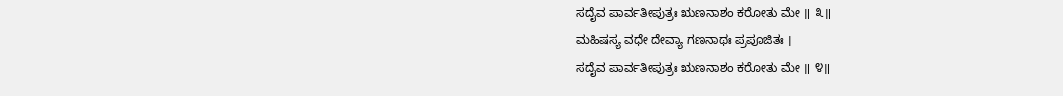ಸದೈವ ಪಾರ್ವತೀಪುತ್ರಃ ಋಣನಾಶಂ ಕರೋತು ಮೇ ॥ ೩॥
ಮಹಿಷಸ್ಯ ವಧೇ ದೇವ್ಯಾ ಗಣನಾಥಃ ಪ್ರಪೂಜಿತಃ ।
ಸದೈವ ಪಾರ್ವತೀಪುತ್ರಃ ಋಣನಾಶಂ ಕರೋತು ಮೇ ॥ ೪॥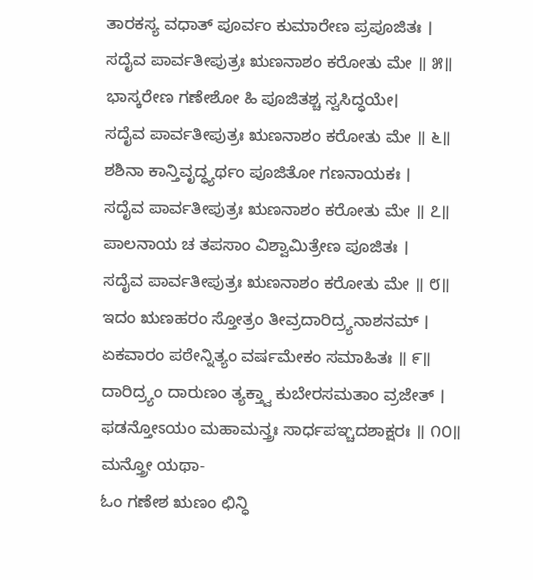ತಾರಕಸ್ಯ ವಧಾತ್ ಪೂರ್ವಂ ಕುಮಾರೇಣ ಪ್ರಪೂಜಿತಃ ।
ಸದೈವ ಪಾರ್ವತೀಪುತ್ರಃ ಋಣನಾಶಂ ಕರೋತು ಮೇ ॥ ೫॥
ಭಾಸ್ಕರೇಣ ಗಣೇಶೋ ಹಿ ಪೂಜಿತಶ್ಚ ಸ್ವಸಿದ್ಧಯೇ।
ಸದೈವ ಪಾರ್ವತೀಪುತ್ರಃ ಋಣನಾಶಂ ಕರೋತು ಮೇ ॥ ೬॥
ಶಶಿನಾ ಕಾನ್ತಿವೃದ್ಧ್ಯರ್ಥಂ ಪೂಜಿತೋ ಗಣನಾಯಕಃ ।
ಸದೈವ ಪಾರ್ವತೀಪುತ್ರಃ ಋಣನಾಶಂ ಕರೋತು ಮೇ ॥ ೭॥
ಪಾಲನಾಯ ಚ ತಪಸಾಂ ವಿಶ್ವಾಮಿತ್ರೇಣ ಪೂಜಿತಃ ।
ಸದೈವ ಪಾರ್ವತೀಪುತ್ರಃ ಋಣನಾಶಂ ಕರೋತು ಮೇ ॥ ೮॥
ಇದಂ ಋಣಹರಂ ಸ್ತೋತ್ರಂ ತೀವ್ರದಾರಿದ್ರ್ಯನಾಶನಮ್ ।
ಏಕವಾರಂ ಪಠೇನ್ನಿತ್ಯಂ ವರ್ಷಮೇಕಂ ಸಮಾಹಿತಃ ॥ ೯॥
ದಾರಿದ್ರ್ಯಂ ದಾರುಣಂ ತ್ಯಕ್ತ್ವಾ ಕುಬೇರಸಮತಾಂ ವ್ರಜೇತ್ ।
ಫಡನ್ತೋಽಯಂ ಮಹಾಮನ್ತ್ರಃ ಸಾರ್ಧಪಞ್ಚದಶಾಕ್ಷರಃ ॥ ೧೦॥
ಮನ್ತ್ರೋ ಯಥಾ-
ಓಂ ಗಣೇಶ ಋಣಂ ಛಿನ್ಧಿ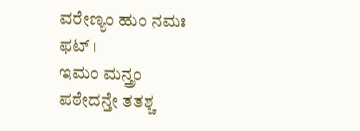ವರೇಣ್ಯಂ ಹುಂ ನಮಃ ಫಟ್ ।
ಇಮಂ ಮನ್ತ್ರಂ ಪಠೇದನ್ತೇ ತತಶ್ಚ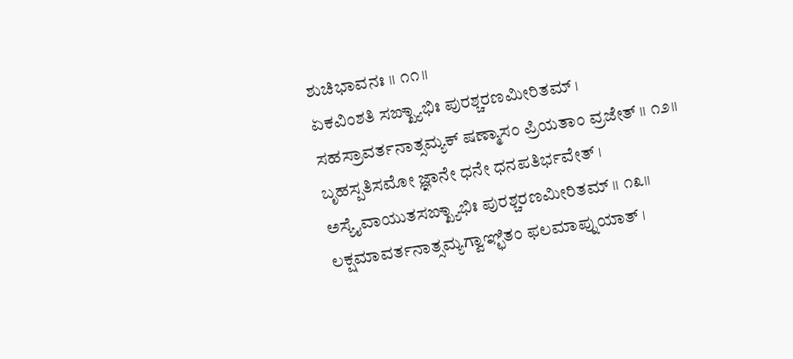ಶುಚಿಭಾವನಃ ॥ ೧೧॥
ಏಕವಿಂಶತಿ ಸಙ್ಖ್ಯಾಭಿಃ ಪುರಶ್ಚರಣಮೀರಿತಮ್ ।
ಸಹಸ್ರಾವರ್ತನಾತ್ಸಮ್ಯಕ್ ಷಣ್ಮಾಸಂ ಪ್ರಿಯತಾಂ ವ್ರಜೇತ್ ॥ ೧೨॥
ಬೃಹಸ್ಪತಿಸಮೋ ಜ್ಞಾನೇ ಧನೇ ಧನಪತಿರ್ಭವೇತ್ ।
ಅಸ್ಯೈವಾಯುತಸಙ್ಖ್ಯಾಭಿಃ ಪುರಶ್ಚರಣಮೀರಿತಮ್ ॥ ೧೩॥
ಲಕ್ಷಮಾವರ್ತನಾತ್ಸಮ್ಯಗ್ವಾಞ್ಛಿತಂ ಫಲಮಾಪ್ನುಯಾತ್ ।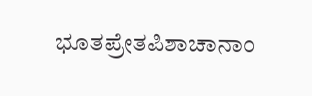ಭೂತಪ್ರೇತಪಿಶಾಚಾನಾಂ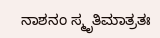ನಾಶನಂ ಸ್ಮೃತಿಮಾತ್ರತಃ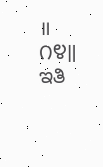॥ ೧೪॥
ಇತಿ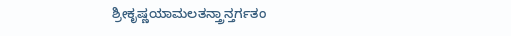ಶ್ರೀಕೃಷ್ಣಯಾಮಲತನ್ತ್ರಾನ್ತರ್ಗತಂ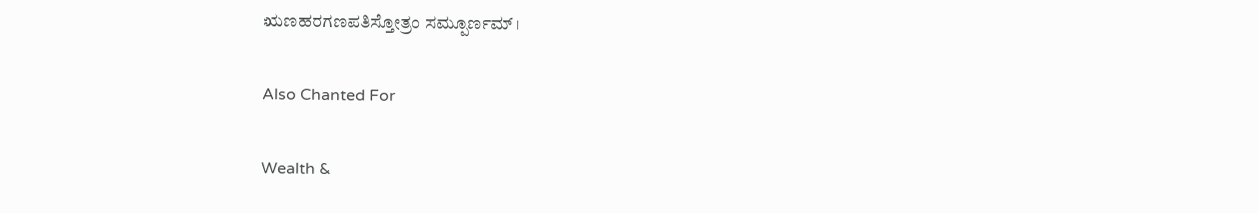ಋಣಹರಗಣಪತಿಸ್ತೋತ್ರಂ ಸಮ್ಪೂರ್ಣಮ್ ।

Also Chanted For

Wealth &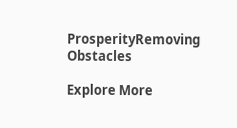ProsperityRemoving Obstacles

Explore More